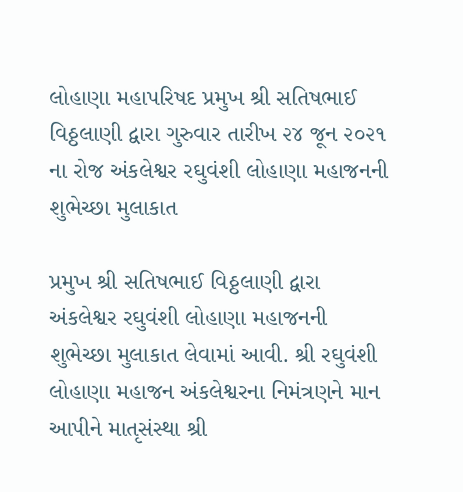લોહાણા મહાપરિષદ પ્રમુખ શ્રી સતિષભાઈ વિઠ્ઠલાણી દ્વારા ગુરુવાર તારીખ ૨૪ જૂન ૨૦૨૧ ના રોજ અંકલેશ્વર રઘુવંશી લોહાણા મહાજનની શુભેચ્છા મુલાકાત

પ્રમુખ શ્રી સતિષભાઈ વિઠ્ઠલાણી દ્વારા અંકલેશ્વર રઘુવંશી લોહાણા મહાજનની શુભેચ્છા મુલાકાત લેવામાં આવી. શ્રી રઘુવંશી લોહાણા મહાજન અંકલેશ્વરના નિમંત્રણને માન આપીને માતૃસંસ્થા શ્રી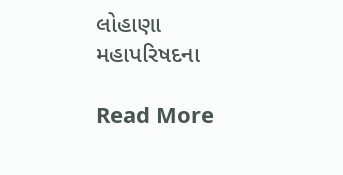લોહાણા મહાપરિષદના

Read More